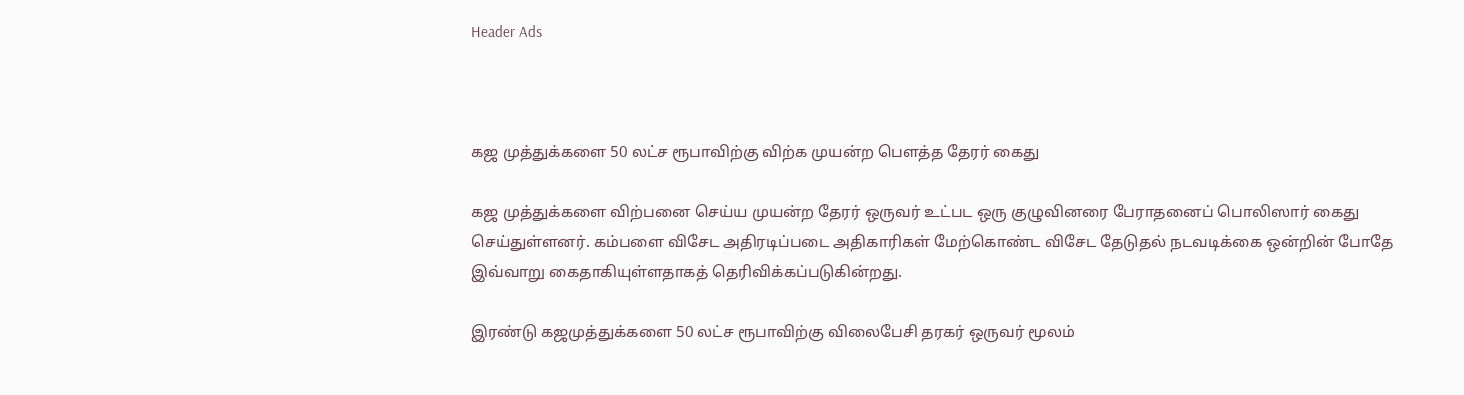Header Ads



கஜ முத்துக்களை 50 லட்ச ரூபாவிற்கு விற்க முயன்ற பௌத்த தேரர் கைது

கஜ முத்துக்களை விற்பனை செய்ய முயன்ற தேரர் ஒருவர் உட்பட ஒரு குழுவினரை பேராதனைப் பொலிஸார் கைது செய்துள்ளனர். கம்பளை விசேட அதிரடிப்படை அதிகாரிகள் மேற்கொண்ட விசேட தேடுதல் நடவடிக்கை ஒன்றின் போதே இவ்வாறு கைதாகியுள்ளதாகத் தெரிவிக்கப்படுகின்றது.

இரண்டு கஜமுத்துக்களை 50 லட்ச ரூபாவிற்கு விலைபேசி தரகர் ஒருவர் மூலம்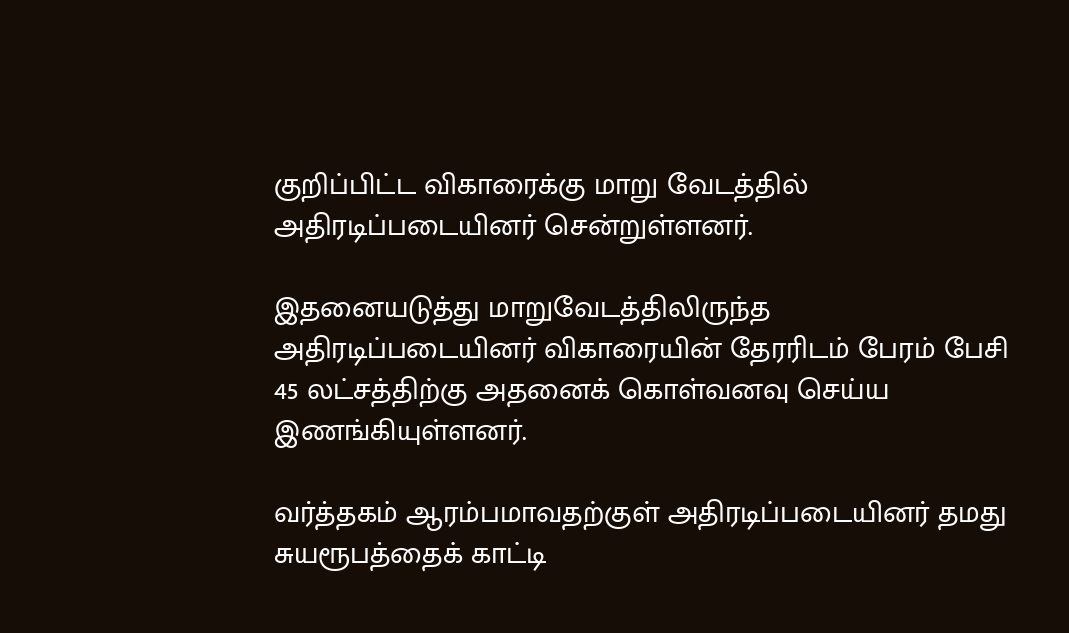குறிப்பிட்ட விகாரைக்கு மாறு வேடத்தில் அதிரடிப்படையினர் சென்றுள்ளனர்.

இதனையடுத்து மாறுவேடத்திலிருந்த அதிரடிப்படையினர் விகாரையின் தேரரிடம் பேரம் பேசி 45 லட்சத்திற்கு அதனைக் கொள்வனவு செய்ய இணங்கியுள்ளனர்.

வர்த்தகம் ஆரம்பமாவதற்குள் அதிரடிப்படையினர் தமது சுயரூபத்தைக் காட்டி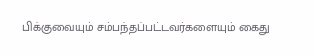பிக்குவையும் சம்பந்தப்பட்டவர்களையும் கைது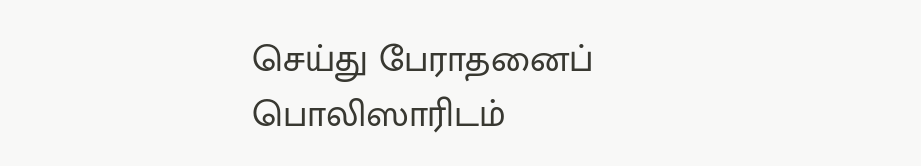செய்து பேராதனைப் பொலிஸாரிடம்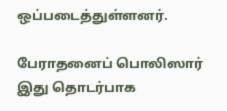ஒப்படைத்துள்ளனர்.

பேராதனைப் பொலிஸார் இது தொடர்பாக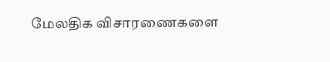மேலதிக விசாரணைகளை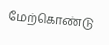மேற்கொண்டு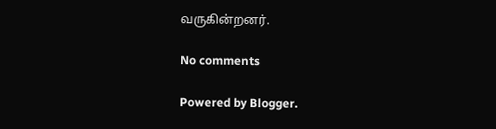வருகின்றனர்.

No comments

Powered by Blogger.